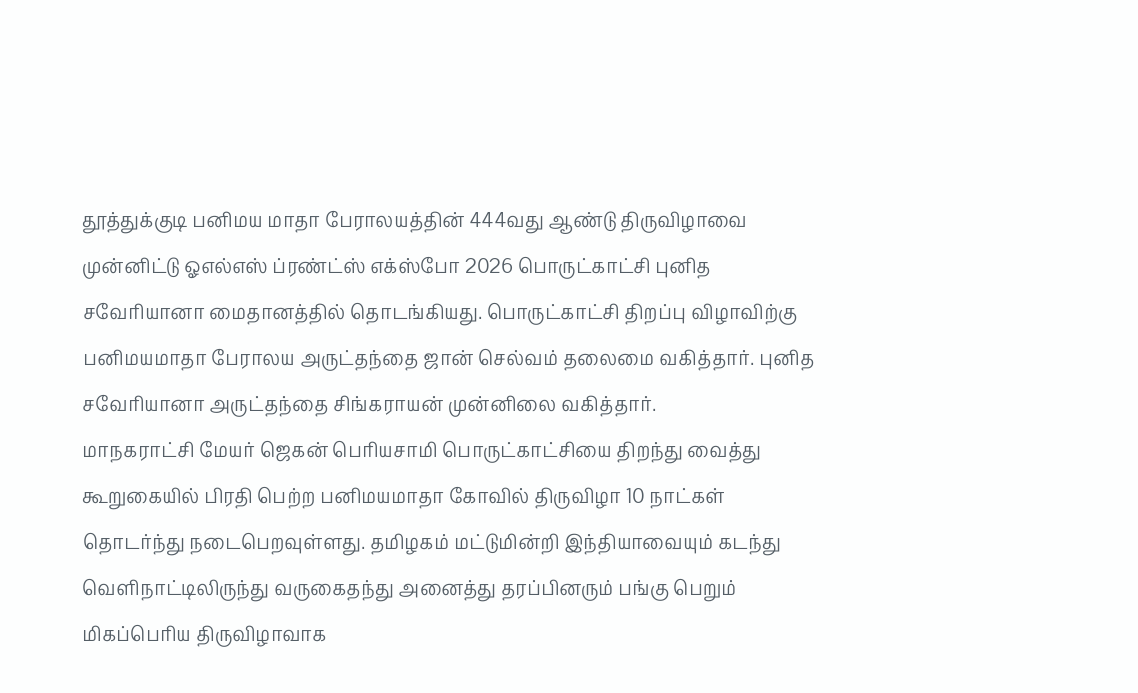தூத்துக்குடி பனிமய மாதா பேராலயத்தின் 444வது ஆண்டு திருவிழாவை முன்னிட்டு ஓஎல்எஸ் ப்ரண்ட்ஸ் எக்ஸ்போ 2026 பொருட்காட்சி புனித சவேரியானா மைதானத்தில் தொடங்கியது. பொருட்காட்சி திறப்பு விழாவிற்கு பனிமயமாதா பேராலய அருட்தந்தை ஜான் செல்வம் தலைமை வகித்தார். புனித சவேரியானா அருட்தந்தை சிங்கராயன் முன்னிலை வகித்தார்.
மாநகராட்சி மேயர் ஜெகன் பெரியசாமி பொருட்காட்சியை திறந்து வைத்து கூறுகையில் பிரதி பெற்ற பனிமயமாதா கோவில் திருவிழா 10 நாட்கள் தொடர்ந்து நடைபெறவுள்ளது. தமிழகம் மட்டுமின்றி இந்தியாவையும் கடந்து வௌிநாட்டிலிருந்து வருகைதந்து அனைத்து தரப்பினரும் பங்கு பெறும் மிகப்பொிய திருவிழாவாக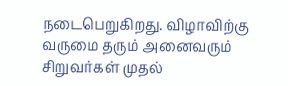நடைபெறுகிறது. விழாவிற்கு வருமை தரும் அனைவரும் சிறுவர்கள் முதல்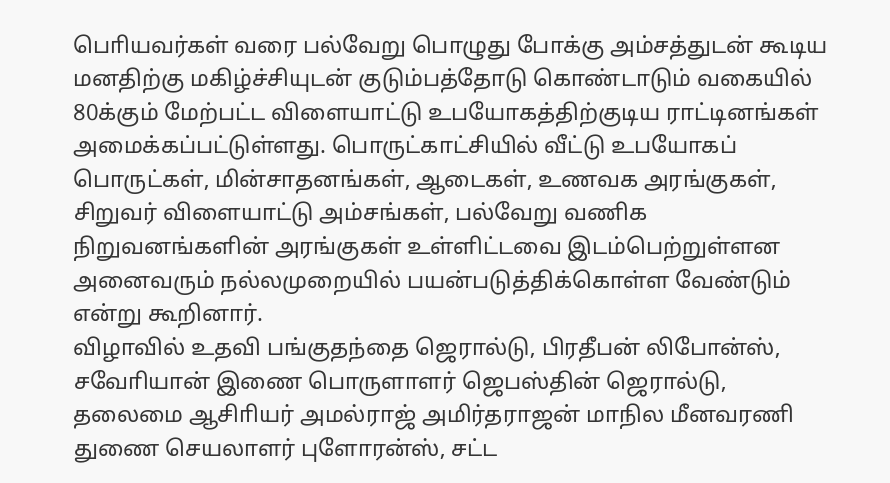பொியவர்கள் வரை பல்வேறு பொழுது போக்கு அம்சத்துடன் கூடிய மனதிற்கு மகிழ்ச்சியுடன் குடும்பத்தோடு கொண்டாடும் வகையில் 80க்கும் மேற்பட்ட விளையாட்டு உபயோகத்திற்குடிய ராட்டினங்கள் அமைக்கப்பட்டுள்ளது. பொருட்காட்சியில் வீட்டு உபயோகப் பொருட்கள், மின்சாதனங்கள், ஆடைகள், உணவக அரங்குகள், சிறுவர் விளையாட்டு அம்சங்கள், பல்வேறு வணிக நிறுவனங்களின் அரங்குகள் உள்ளிட்டவை இடம்பெற்றுள்ளன அனைவரும் நல்லமுறையில் பயன்படுத்திக்கொள்ள வேண்டும் என்று கூறினார்.
விழாவில் உதவி பங்குதந்தை ஜெரால்டு, பிரதீபன் லிபோன்ஸ், சவோியான் இணை பொருளாளர் ஜெபஸ்தின் ஜெரால்டு, தலைமை ஆசிாியர் அமல்ராஜ் அமிர்தராஜன் மாநில மீனவரணி துணை செயலாளர் புளோரன்ஸ், சட்ட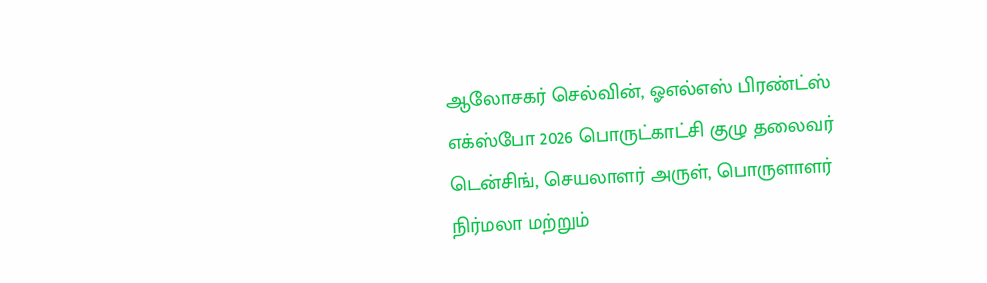ஆலோசகர் செல்வின், ஓஎல்எஸ் பிரண்ட்ஸ் எக்ஸ்போ 2026 பொருட்காட்சி குழு தலைவர் டென்சிங், செயலாளர் அருள், பொருளாளர் நிர்மலா மற்றும்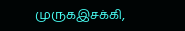முருகஇசக்கி,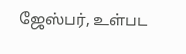ஜேஸ்பர், உள்பட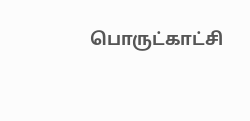பொருட்காட்சி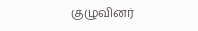குழுவினர்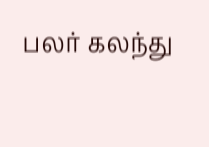பலர் கலந்து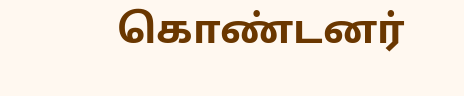கொண்டனர்